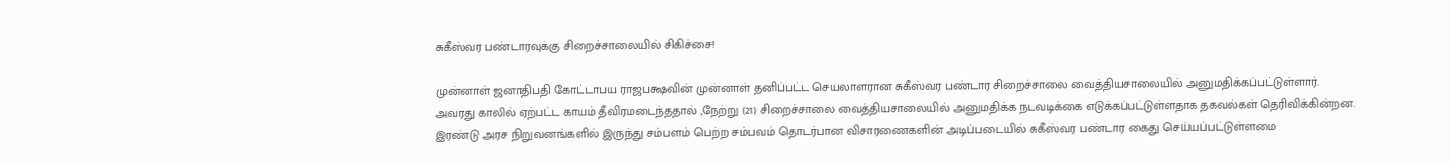சுகீஸ்வர பண்டாரவுக்கு சிறைச்சாலையில் சிகிச்சை!

முன்னாள் ஜனாதிபதி கோட்டாபய ராஜபக்ஷவின் முன்னாள் தனிப்பட்ட செயலாளரான சுகீஸ்வர பண்டார சிறைச்சாலை வைத்தியசாலையில் அனுமதிக்கப்பட்டுள்ளார்.
அவரது காலில் ஏற்பட்ட காயம் தீவிரமடைந்ததால் ,நேற்று (21) சிறைச்சாலை வைத்தியசாலையில் அனுமதிக்க நடவடிக்கை எடுக்கப்பட்டுள்ளதாக தகவல்கள் தெரிவிக்கின்றன.
இரண்டு அரச நிறுவனங்களில் இருந்து சம்பளம் பெற்ற சம்பவம் தொடர்பான விசாரணைகளின் அடிப்படையில் சுகீஸ்வர பண்டார கைது செய்யப்பட்டுள்ளமை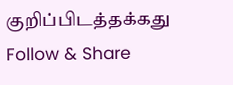குறிப்பிடத்தக்கது
Follow & Share